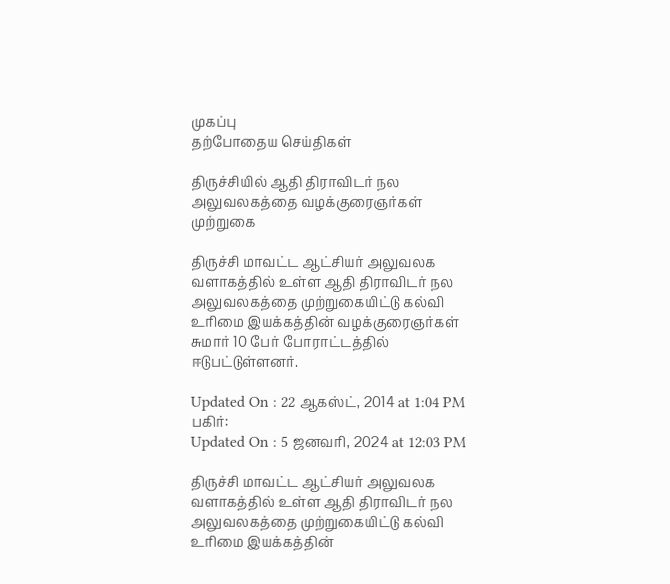முகப்பு
தற்போதைய செய்திகள்

திருச்சியில் ஆதி திராவிடர் நல அலுவலகத்தை வழக்குரைஞர்கள் முற்றுகை

திருச்சி மாவட்ட ஆட்சியர் அலுவலக வளாகத்தில் உள்ள ஆதி திராவிடர் நல அலுவலகத்தை முற்றுகையிட்டு கல்வி உரிமை இயக்கத்தின் வழக்குரைஞர்கள் சுமார் 10 பேர் போராட்டத்தில் ஈடுபட்டுள்ளனர்.

Updated On : 22 ஆகஸ்ட், 2014 at 1:04 PM
பகிர்:
Updated On : 5 ஜனவரி, 2024 at 12:03 PM

திருச்சி மாவட்ட ஆட்சியர் அலுவலக வளாகத்தில் உள்ள ஆதி திராவிடர் நல அலுவலகத்தை முற்றுகையிட்டு கல்வி உரிமை இயக்கத்தின்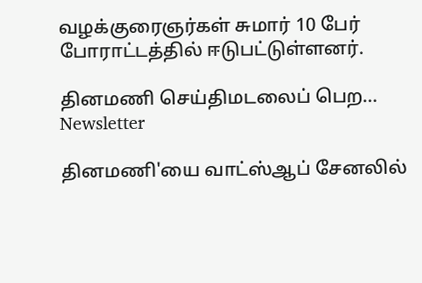வழக்குரைஞர்கள் சுமார் 10 பேர் போராட்டத்தில் ஈடுபட்டுள்ளனர்.

தினமணி செய்திமடலைப் பெற... Newsletter

தினமணி'யை வாட்ஸ்ஆப் சேனலில்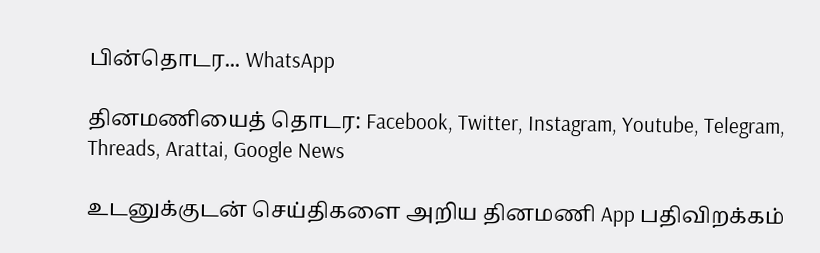பின்தொடர... WhatsApp

தினமணியைத் தொடர: Facebook, Twitter, Instagram, Youtube, Telegram, Threads, Arattai, Google News

உடனுக்குடன் செய்திகளை அறிய தினமணி App பதிவிறக்கம்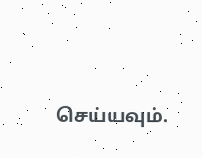செய்யவும்.